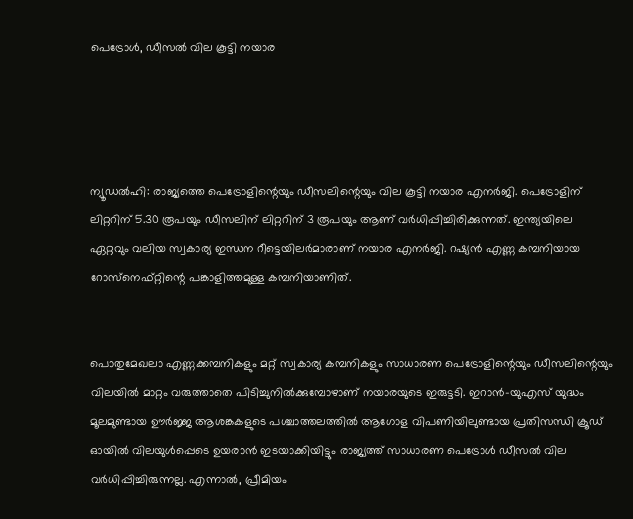പെട്രോൾ, ഡീസൽ വില കൂട്ടി നയാര




ന്യൂഡൽഹി: രാജ്യത്തെ പെട്രോളിന്റെയും ഡീസലിന്റെയും വില കൂട്ടി നയാര എനർജി. പെട്രോളിന് ലിറ്ററിന് 5.30 രൂപയും ഡീസലിന് ലിറ്ററിന് 3 രൂപയും ആണ് വർധിപ്പിച്ചിരിക്കുന്നത്. ഇന്ത്യയിലെ ഏറ്റവും വലിയ സ്വകാര്യ ഇന്ധന റീട്ടെയിലർമാരാണ് നയാര എനർജി. റഷ്യൻ എണ്ണ കമ്പനിയായ റോസ്‌നെഫ്റ്റിന്റെ പങ്കാളിത്തമുള്ള കമ്പനിയാണിത്.


പൊതുമേഖലാ എണ്ണക്കമ്പനികളും മറ്റ് സ്വകാര്യ കമ്പനികളും സാധാരണ പെട്രോളിന്റെയും ഡീസലിന്റെയും വിലയിൽ മാറ്റം വരുത്താതെ പിടിച്ചുനിൽക്കുമ്പോഴാണ് നയാരയുടെ ഇരുട്ടടി. ഇറാൻ-യുഎസ് യുദ്ധം മൂലമുണ്ടായ ഊർജ്ജ ആശങ്കകളുടെ പശ്ചാത്തലത്തിൽ ആഗോള വിപണിയിലുണ്ടായ പ്രതിസന്ധി ക്രൂഡ് ഓയിൽ വിലയുൾപ്പെടെ ഉയരാൻ ഇടയാക്കിയിട്ടും രാജ്യത്ത് സാധാരണ പെട്രോൾ ഡീസൽ വില വർധിപ്പിച്ചിരുന്നല്ല. എന്നാൽ, പ്രീമിയം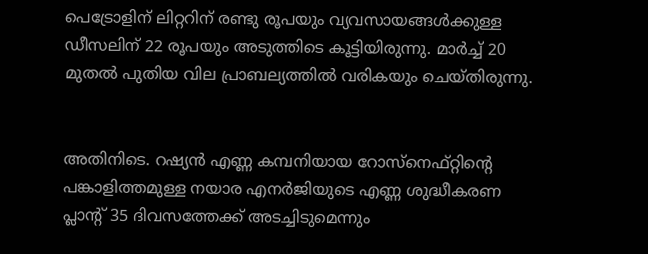പെട്രോളിന് ലിറ്ററിന് രണ്ടു രൂപയും വ്യവസായങ്ങൾക്കുള്ള ഡീസലിന് 22 രൂപയും അടുത്തിടെ കൂട്ടിയിരുന്നു. മാർച്ച് 20 മുതൽ പുതിയ വില പ്രാബല്യത്തിൽ വരികയും ചെയ്തിരുന്നു.


അതിനിടെ. റഷ്യൻ എണ്ണ കമ്പനിയായ റോസ്‌നെഫ്റ്റിന്റെ പങ്കാളിത്തമുള്ള നയാര എനർജിയുടെ എണ്ണ ശുദ്ധീകരണ പ്ലാന്റ് 35 ദിവസത്തേക്ക് അടച്ചിടുമെന്നും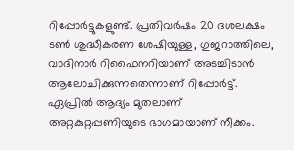റിപ്പോർട്ടുകളുണ്ട്. പ്രതിവർഷം 20 ദശലക്ഷം ടൺ ശുദ്ധീകരണ ശേഷിയുള്ള, ഗുജറാത്തിലെ, വാദിനാർ റിഫൈനറിയാണ് അടച്ചിടാൻ ആലോചിക്കുന്നതെന്നാണ് റിപ്പോർട്ട്. ഏപ്രിൽ ആദ്യം മുതലാണ് അറ്റകുറ്റപ്പണിയുടെ ഭാഗമായാണ് നീക്കം.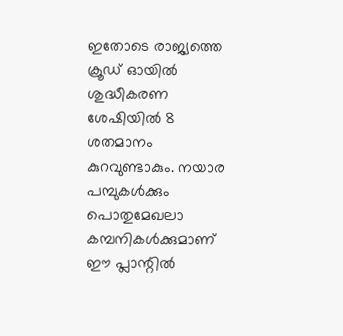ഇതോടെ രാജ്യത്തെ ക്രൂഡ് ഓയിൽ ശുദ്ധീകരണ ശേഷിയിൽ 8 ശതമാനം കുറവുണ്ടാകും. നയാര പമ്പുകൾക്കും പൊതുമേഖലാ കമ്പനികൾക്കുമാണ് ഈ പ്ലാന്റിൽ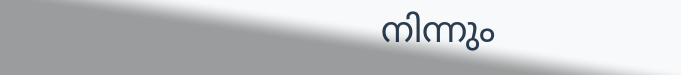നിന്നും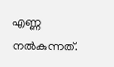എണ്ണ നൽകുന്നത്.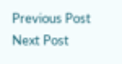Previous Post Next Post